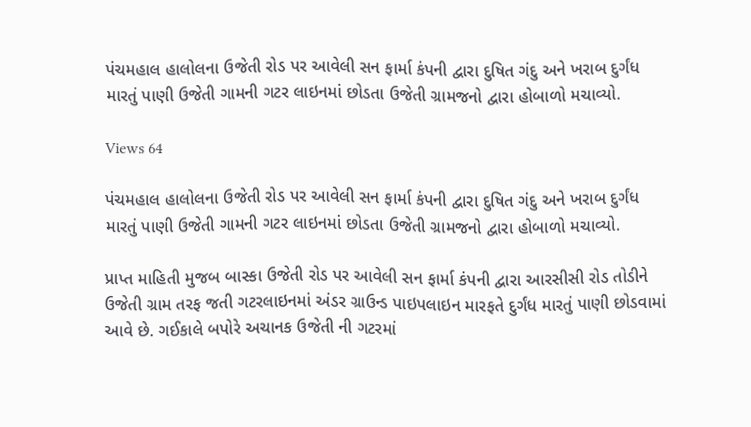પંચમહાલ હાલોલના ઉજેતી રોડ પર આવેલી સન ફાર્મા કંપની દ્વારા દુષિત ગંદુ અને ખરાબ દુર્ગંધ મારતું પાણી ઉજેતી ગામની ગટર લાઇનમાં છોડતા ઉજેતી ગ્રામજનો દ્વારા હોબાળો મચાવ્યો.

Views 64

પંચમહાલ હાલોલના ઉજેતી રોડ પર આવેલી સન ફાર્મા કંપની દ્વારા દુષિત ગંદુ અને ખરાબ દુર્ગંધ મારતું પાણી ઉજેતી ગામની ગટર લાઇનમાં છોડતા ઉજેતી ગ્રામજનો દ્વારા હોબાળો મચાવ્યો.

પ્રાપ્ત માહિતી મુજબ બાસ્કા ઉજેતી રોડ પર આવેલી સન ફાર્મા કંપની દ્વારા આરસીસી રોડ તોડીને ઉજેતી ગ્રામ તરફ જતી ગટરલાઇનમાં અંડર ગ્રાઉન્ડ પાઇપલાઇન મારફતે દુર્ગંધ મારતું પાણી છોડવામાં આવે છે. ગઈકાલે બપોરે અચાનક ઉજેતી ની ગટરમાં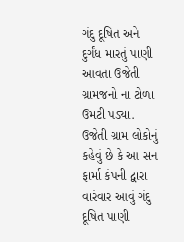ગંદુ દૂષિત અને દુર્ગંધ મારતું પાણી આવતા ઉજેતી ગ્રામજનો ના ટોળા ઉમટી પડ્યા. ઉજેતી ગ્રામ લોકોનું કહેવું છે કે આ સન ફાર્મા કંપની દ્વારા વારંવાર આવું ગંદુ દૂષિત પાણી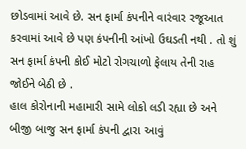છોડવામાં આવે છે. સન ફાર્મા કંપનીને વારંવાર રજૂઆત કરવામાં આવે છે પણ કંપનીની આંખો ઉઘડતી નથી . તો શું સન ફાર્મા કંપની કોઈ મોટો રોગચાળો ફેલાય તેની રાહ જોઈને બેઠી છે .
હાલ કોરોનાની મહામારી સામે લોકો લડી રહ્યા છે અને બીજી બાજુ સન ફાર્મા કંપની દ્વારા આવું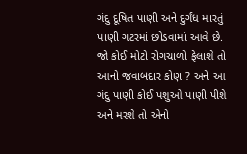ગંદુ દૂષિત પાણી અને દુર્ગંધ મારતું પાણી ગટરમાં છોડવામાં આવે છે. જો કોઈ મોટો રોગચાળો ફેલાશે તો આનો જવાબદાર કોણ ? અને આ ગંદુ પાણી કોઈ પશુઓ પાણી પીશે અને મરશે તો એનો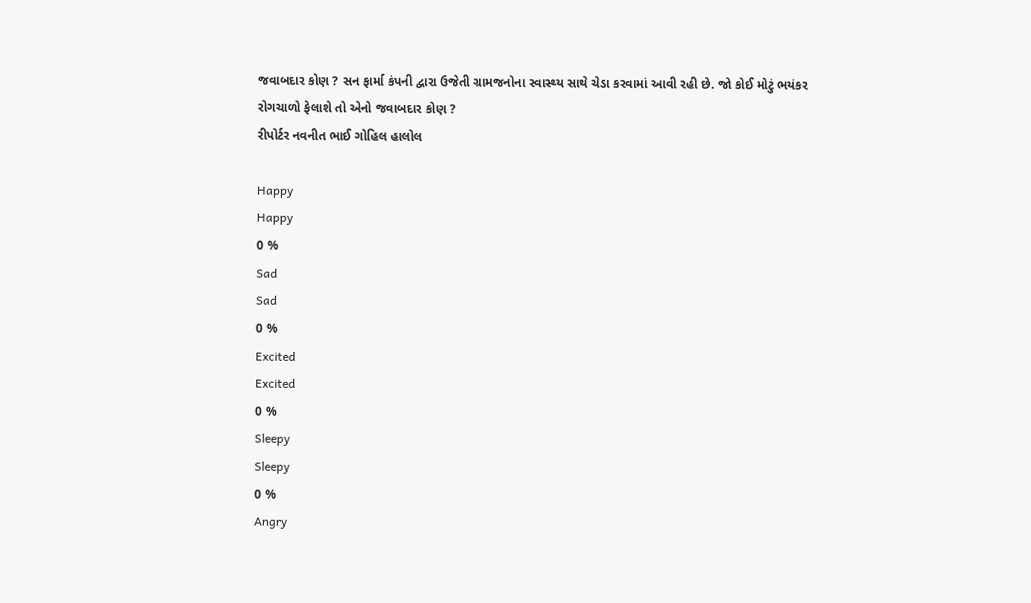જવાબદાર કોણ ? સન ફાર્મા કંપની દ્વારા ઉજેતી ગ્રામજનોના સ્વાસ્થ્ય સાથે ચેડા કરવામાં આવી રહી છે. જો કોઈ મોટું ભયંકર રોગચાળો ફેલાશે તો એનો જવાબદાર કોણ ?
રીપોર્ટર નવનીત ભાઈ ગોહિલ હાલોલ

Happy
Happy
0 %
Sad
Sad
0 %
Excited
Excited
0 %
Sleepy
Sleepy
0 %
Angry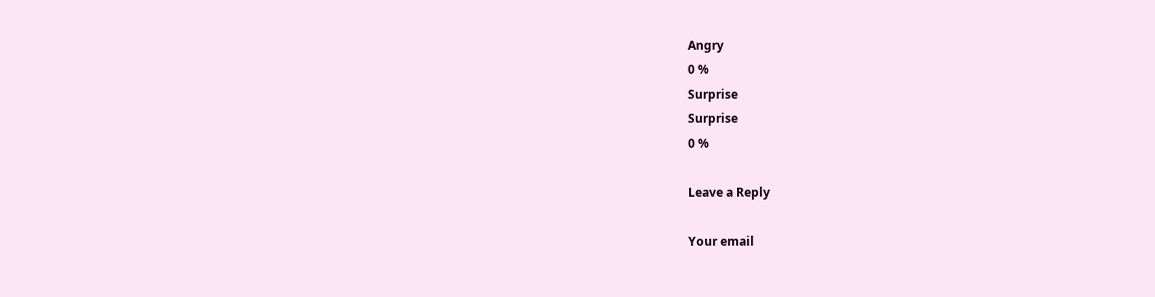Angry
0 %
Surprise
Surprise
0 %

Leave a Reply

Your email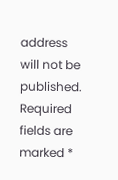address will not be published. Required fields are marked *